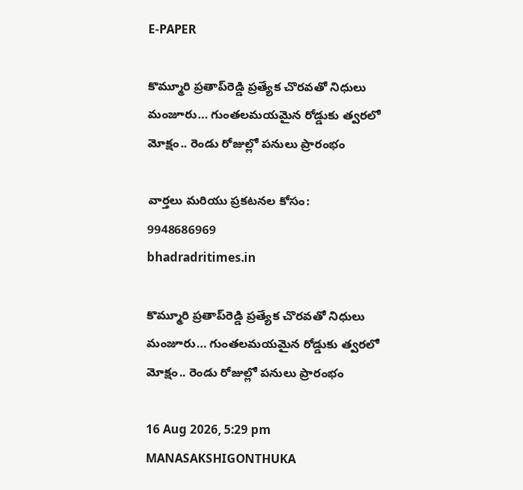E-PAPER

కొమ్మూరి ప్రతాప్‌రెడ్డి ప్రత్యేక చొరవతో నిధులు మంజూరు… గుంతలమయమైన రోడ్డుకు త్వరలో మోక్షం.. రెండు రోజుల్లో పనులు ప్రారంభం

వార్తలు మరియు ప్రకటనల కోసం:
9948686969
bhadradritimes.in

కొమ్మూరి ప్రతాప్‌రెడ్డి ప్రత్యేక చొరవతో నిధులు మంజూరు… గుంతలమయమైన రోడ్డుకు త్వరలో మోక్షం.. రెండు రోజుల్లో పనులు ప్రారంభం

16 Aug 2026, 5:29 pm MANASAKSHIGONTHUKA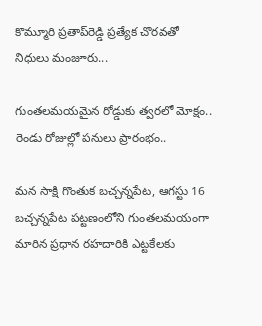కొమ్మూరి ప్రతాప్‌రెడ్డి ప్రత్యేక చొరవతో నిధులు మంజూరు...

గుంతలమయమైన రోడ్డుకు త్వరలో మోక్షం.. రెండు రోజుల్లో పనులు ప్రారంభం..

మన సాక్షి గొంతుక బచ్చన్నపేట, ఆగస్టు 16 బచ్చన్నపేట పట్టణంలోని గుంతలమయంగా మారిన ప్రధాన రహదారికి ఎట్టకేలకు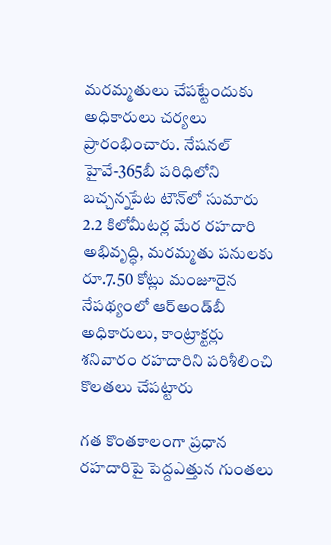మరమ్మతులు చేపట్టేందుకు అధికారులు చర్యలు ప్రారంభించారు. నేషనల్ హైవే-365బీ పరిధిలోని బచ్చన్నపేట టౌన్‌లో సుమారు 2.2 కిలోమీటర్ల మేర రహదారి అభివృద్ధి, మరమ్మతు పనులకు రూ.7.50 కోట్లు మంజూరైన నేపథ్యంలో ఆర్‌అండ్‌బీ అధికారులు, కాంట్రాక్టర్లు శనివారం రహదారిని పరిశీలించి కొలతలు చేపట్టారు

గత కొంతకాలంగా ప్రధాన రహదారిపై పెద్దఎత్తున గుంతలు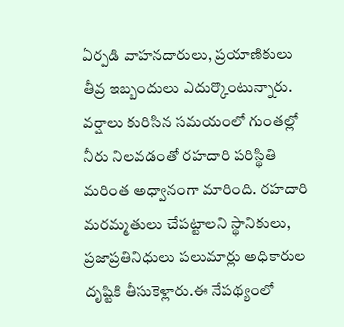ఏర్పడి వాహనదారులు, ప్రయాణికులు తీవ్ర ఇబ్బందులు ఎదుర్కొంటున్నారు. వర్షాలు కురిసిన సమయంలో గుంతల్లో నీరు నిలవడంతో రహదారి పరిస్థితి మరింత అధ్వానంగా మారింది. రహదారి మరమ్మతులు చేపట్టాలని స్థానికులు, ప్రజాప్రతినిధులు పలుమార్లు అధికారుల దృష్టికి తీసుకెళ్లారు.ఈ నేపథ్యంలో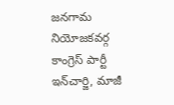జనగామ నియోజకవర్గ కాంగ్రెస్ పార్టీ ఇన్‌చార్జి, మాజీ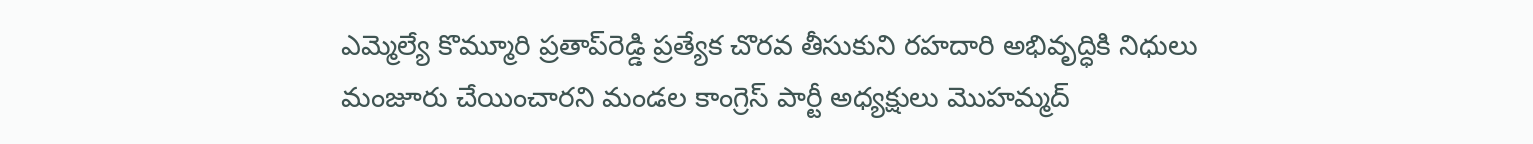ఎమ్మెల్యే కొమ్మూరి ప్రతాప్‌రెడ్డి ప్రత్యేక చొరవ తీసుకుని రహదారి అభివృద్ధికి నిధులు మంజూరు చేయించారని మండల కాంగ్రెస్ పార్టీ అధ్యక్షులు మొహమ్మద్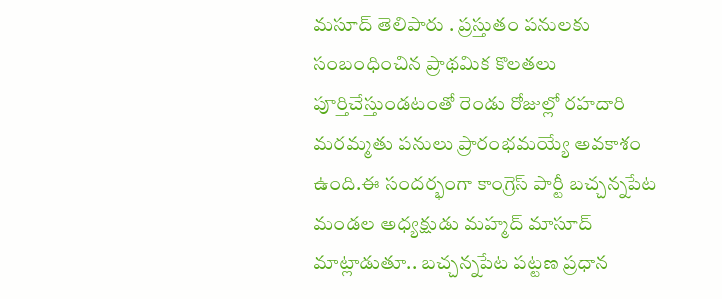మసూద్ తెలిపారు . ప్రస్తుతం పనులకు సంబంధించిన ప్రాథమిక కొలతలు పూర్తిచేస్తుండటంతో రెండు రోజుల్లో రహదారి మరమ్మతు పనులు ప్రారంభమయ్యే అవకాశం ఉంది.ఈ సందర్భంగా కాంగ్రెస్ పార్టీ బచ్చన్నపేట మండల అధ్యక్షుడు మహ్మద్ మాసూద్ మాట్లాడుతూ.. బచ్చన్నపేట పట్టణ ప్రధాన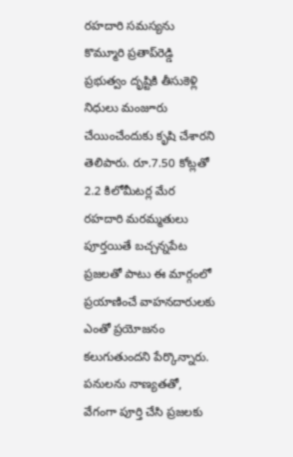రహదారి సమస్యను కొమ్మూరి ప్రతాప్‌రెడ్డి ప్రభుత్వం దృష్టికి తీసుకెళ్లి నిధులు మంజూరు చేయించేందుకు కృషి చేశారని తెలిపారు. రూ.7.50 కోట్లతో 2.2 కిలోమీటర్ల మేర రహదారి మరమ్మతులు పూర్తయితే బచ్చన్నపేట ప్రజలతో పాటు ఈ మార్గంలో ప్రయాణించే వాహనదారులకు ఎంతో ప్రయోజనం కలుగుతుందని పేర్కొన్నారు. పనులను నాణ్యతతో, వేగంగా పూర్తి చేసి ప్రజలకు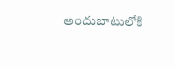అందుబాటులోకి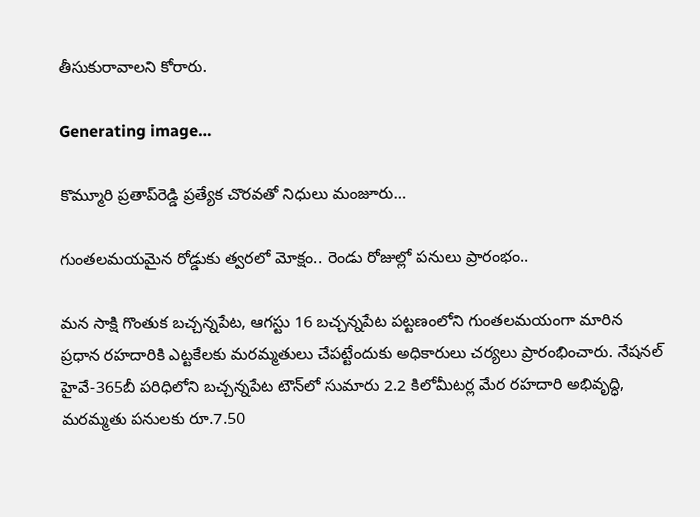తీసుకురావాలని కోరారు.

Generating image…

కొమ్మూరి ప్రతాప్‌రెడ్డి ప్రత్యేక చొరవతో నిధులు మంజూరు…

గుంతలమయమైన రోడ్డుకు త్వరలో మోక్షం.. రెండు రోజుల్లో పనులు ప్రారంభం..

మన సాక్షి గొంతుక బచ్చన్నపేట, ఆగస్టు 16 బచ్చన్నపేట పట్టణంలోని గుంతలమయంగా మారిన ప్రధాన రహదారికి ఎట్టకేలకు మరమ్మతులు చేపట్టేందుకు అధికారులు చర్యలు ప్రారంభించారు. నేషనల్ హైవే-365బీ పరిధిలోని బచ్చన్నపేట టౌన్‌లో సుమారు 2.2 కిలోమీటర్ల మేర రహదారి అభివృద్ధి, మరమ్మతు పనులకు రూ.7.50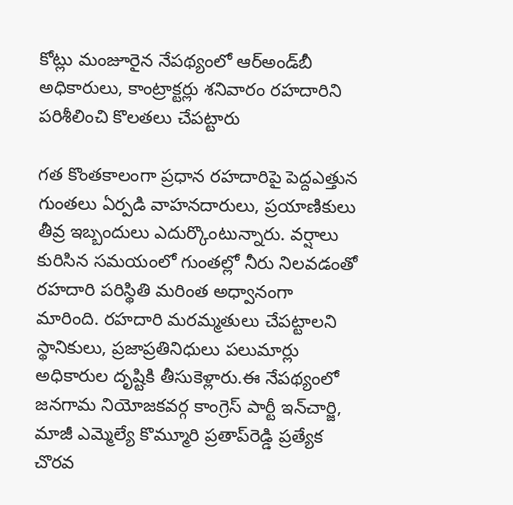కోట్లు మంజూరైన నేపథ్యంలో ఆర్‌అండ్‌బీ అధికారులు, కాంట్రాక్టర్లు శనివారం రహదారిని పరిశీలించి కొలతలు చేపట్టారు

గత కొంతకాలంగా ప్రధాన రహదారిపై పెద్దఎత్తున గుంతలు ఏర్పడి వాహనదారులు, ప్రయాణికులు తీవ్ర ఇబ్బందులు ఎదుర్కొంటున్నారు. వర్షాలు కురిసిన సమయంలో గుంతల్లో నీరు నిలవడంతో రహదారి పరిస్థితి మరింత అధ్వానంగా మారింది. రహదారి మరమ్మతులు చేపట్టాలని స్థానికులు, ప్రజాప్రతినిధులు పలుమార్లు అధికారుల దృష్టికి తీసుకెళ్లారు.ఈ నేపథ్యంలో జనగామ నియోజకవర్గ కాంగ్రెస్ పార్టీ ఇన్‌చార్జి, మాజీ ఎమ్మెల్యే కొమ్మూరి ప్రతాప్‌రెడ్డి ప్రత్యేక చొరవ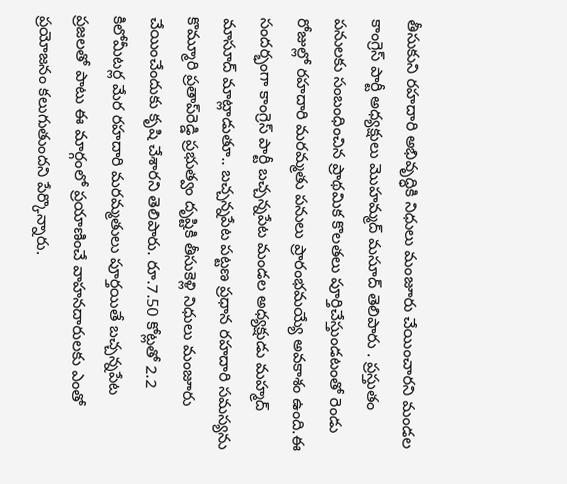తీసుకుని రహదారి అభివృద్ధికి నిధులు మంజూరు చేయించారని మండల కాంగ్రెస్ పార్టీ అధ్యక్షులు మొహమ్మద్ మసూద్ తెలిపారు . ప్రస్తుతం పనులకు సంబంధించిన ప్రాథమిక కొలతలు పూర్తిచేస్తుండటంతో రెండు రోజుల్లో రహదారి మరమ్మతు పనులు ప్రారంభమయ్యే అవకాశం ఉంది.ఈ సందర్భంగా కాంగ్రెస్ పార్టీ బచ్చన్నపేట మండల అధ్యక్షుడు మహ్మద్ మాసూద్ మాట్లాడుతూ.. బచ్చన్నపేట పట్టణ ప్రధాన రహదారి సమస్యను కొమ్మూరి ప్రతాప్‌రెడ్డి ప్రభుత్వం దృష్టికి తీసుకెళ్లి నిధులు మంజూరు చేయించేందుకు కృషి చేశారని తెలిపారు. రూ.7.50 కోట్లతో 2.2 కిలోమీటర్ల మేర రహదారి మరమ్మతులు పూర్తయితే బచ్చన్నపేట ప్రజలతో పాటు ఈ మార్గంలో ప్రయాణించే వాహనదారులకు ఎంతో ప్రయోజనం కలుగుతుందని పేర్కొన్నారు.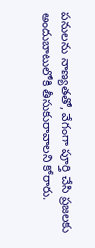పనులను నాణ్యతతో, వేగంగా పూర్తి చేసి ప్రజలకు అందుబాటులోకి తీసుకురావాలని కోరారు.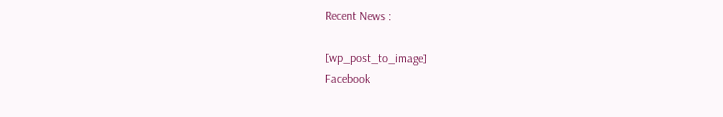Recent News :

[wp_post_to_image]
Facebook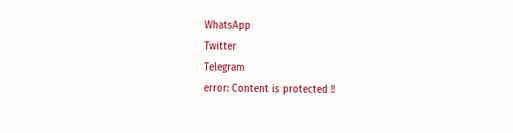WhatsApp
Twitter
Telegram
error: Content is protected !!